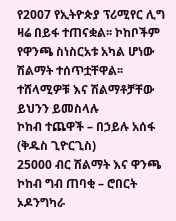የ2007 የኢትዮጵያ ፕሪሚየር ሊግ ዛሬ በይፋ ተጠናቋል፡፡ ኮከቦችም የዋንጫ ስነስርአቱ አካል ሆነው ሽልማት ተሰጥቷቸዋል፡፡
ተሸላሚዎቹ እና ሽልማቶቻቸው ይህንን ይመስላሉ
ኮከብ ተጨዋች – በኃይሉ አሰፋ (ቅዱስ ጊዮርጊስ)
25000 ብር ሽልማት እና ዋንጫ
ኮከብ ግብ ጠባቂ – ሮበርት ኦዶንግካራ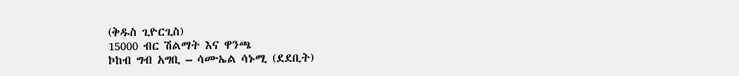(ቅዱስ ጊዮርጊስ)
15000 ብር ሽልማት እና ዋንጫ
ኮከብ ግብ አግቢ – ሳሙኤል ሳኑሚ (ደደቢት)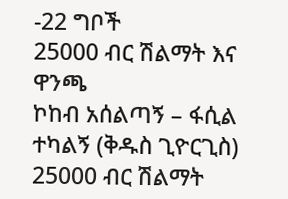-22 ግቦች
25000 ብር ሽልማት እና ዋንጫ
ኮከብ አሰልጣኝ – ፋሲል ተካልኝ (ቅዱስ ጊዮርጊስ)
25000 ብር ሽልማት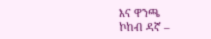እና ዋንጫ
ኮከብ ዳኛ –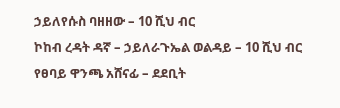ኃይለየሱስ ባዘዘው – 10 ሺህ ብር
ኮከብ ረዳት ዳኛ – ኃይለራጉኤል ወልዳይ – 10 ሺህ ብር
የፀባይ ዋንጫ አሸናፊ – ደደቢት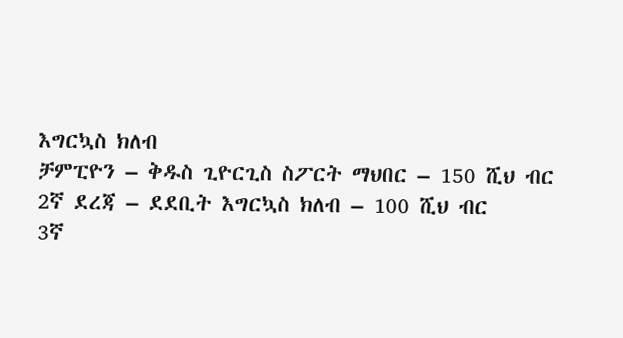እግርኳስ ክለብ
ቻምፒዮን – ቅዱስ ጊዮርጊስ ስፖርት ማህበር – 150 ሺህ ብር
2ኛ ደረጃ – ደደቢት እግርኳስ ክለብ – 100 ሺህ ብር
3ኛ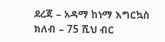ደረጃ – አዳማ ከነማ እግርኳስ ክለብ – 75 ሺህ ብር